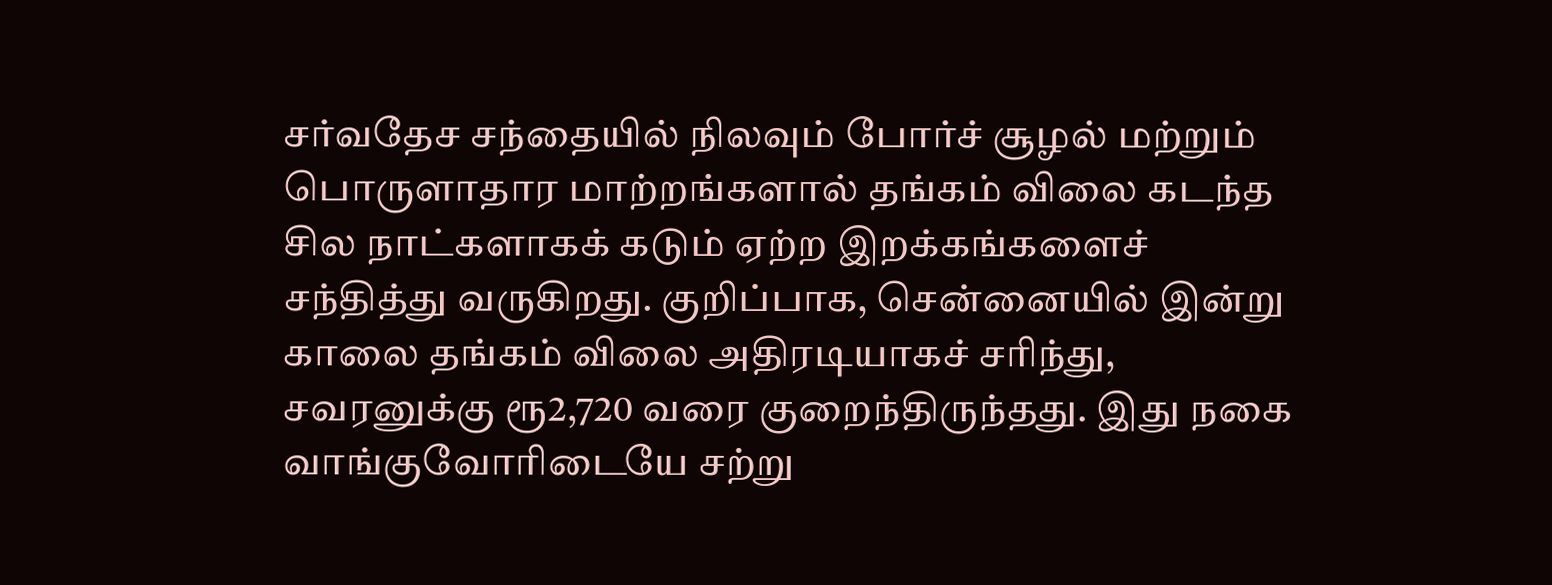சர்வதேச சந்தையில் நிலவும் போர்ச் சூழல் மற்றும் பொருளாதார மாற்றங்களால் தங்கம் விலை கடந்த சில நாட்களாகக் கடும் ஏற்ற இறக்கங்களைச் சந்தித்து வருகிறது. குறிப்பாக, சென்னையில் இன்று காலை தங்கம் விலை அதிரடியாகச் சரிந்து, சவரனுக்கு ரூ2,720 வரை குறைந்திருந்தது. இது நகை வாங்குவோரிடையே சற்று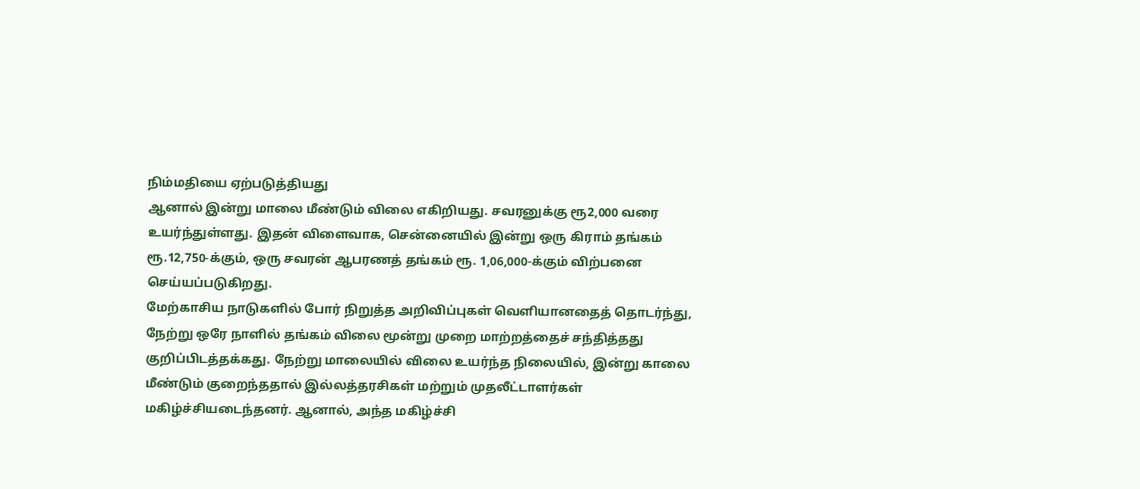நிம்மதியை ஏற்படுத்தியது
ஆனால் இன்று மாலை மீண்டும் விலை எகிறியது. சவரனுக்கு ரூ2,000 வரை உயர்ந்துள்ளது. இதன் விளைவாக, சென்னையில் இன்று ஒரு கிராம் தங்கம் ரூ.12,750-க்கும், ஒரு சவரன் ஆபரணத் தங்கம் ரூ. 1,06,000-க்கும் விற்பனை செய்யப்படுகிறது.
மேற்காசிய நாடுகளில் போர் நிறுத்த அறிவிப்புகள் வெளியானதைத் தொடர்ந்து, நேற்று ஒரே நாளில் தங்கம் விலை மூன்று முறை மாற்றத்தைச் சந்தித்தது குறிப்பிடத்தக்கது. நேற்று மாலையில் விலை உயர்ந்த நிலையில், இன்று காலை மீண்டும் குறைந்ததால் இல்லத்தரசிகள் மற்றும் முதலீட்டாளர்கள் மகிழ்ச்சியடைந்தனர். ஆனால், அந்த மகிழ்ச்சி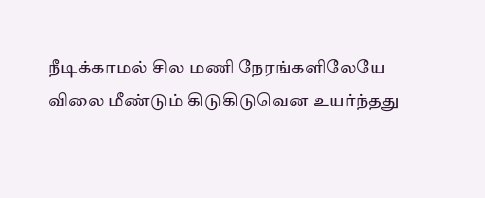நீடிக்காமல் சில மணி நேரங்களிலேயே விலை மீண்டும் கிடுகிடுவென உயர்ந்தது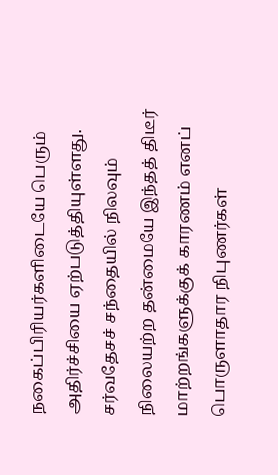நகைப்பிரியர்களிடையே பெரும் அதிர்ச்சியை ஏற்படுத்தியுள்ளது. சர்வதேசச் சந்தையில் நிலவும் நிலையற்ற தன்மையே இந்தத் திடீர் மாற்றங்களுக்குக் காரணம் எனப் பொருளாதார நிபுணர்கள்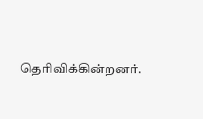தெரிவிக்கின்றனர்.